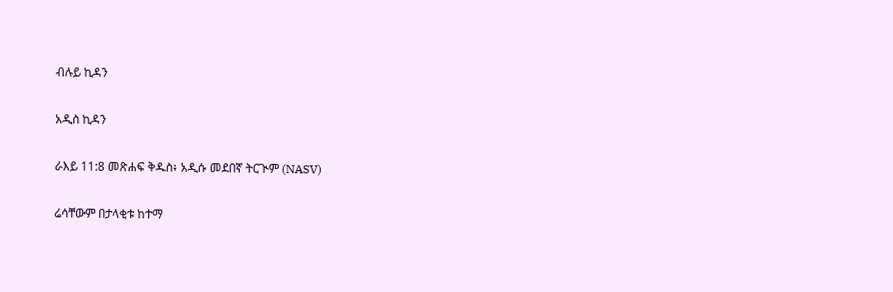ብሉይ ኪዳን

አዲስ ኪዳን

ራእይ 11:8 መጽሐፍ ቅዱስ፥ አዲሱ መደበኛ ትርጒም (NASV)

ሬሳቸውም በታላቂቱ ከተማ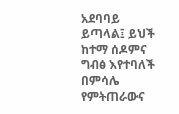አደባባይ ይጣላል፤ ይህች ከተማ ሰዶምና ግብፅ እየተባለች በምሳሌ የምትጠራውና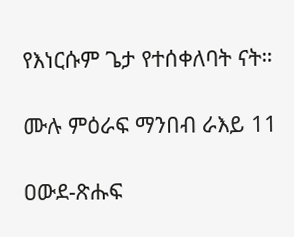የእነርሱም ጌታ የተሰቀለባት ናት።

ሙሉ ምዕራፍ ማንበብ ራእይ 11

ዐውደ-ጽሑፍ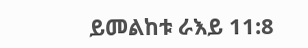ይመልከቱ ራእይ 11:8